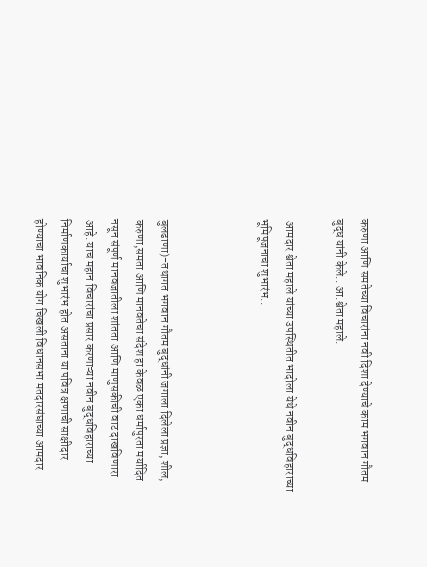करुणा आणि समतेच्या विचारांना नवी दिशा देण्याचे काम भगवान गौतम बुद्ध यांनी केले.. आ.श्वेता महाले.

 आमदार श्वेता महाले यांच्या उपस्थितीत भादोला येथे नवीन बुद्धविहाराच्या भूमिपूजनाचा शुभारंभ..



बुलढाणा)-तथागत भगवान गौतम बुद्धांनी जगाला दिलेला प्रज्ञा, शील, करुणा,समता आणि मानवतेचा संदेश हा केवळ एका धर्मापुरता मर्यादित नसून संपूर्ण मानवजातीला शांतता आणि माणुसकीची वाट दाखविणारा आहे. याच महान विचारांचा प्रसार करणाऱ्या नवीन बुद्धविहाराच्या निर्माणकार्याचा शुभारंभ होत असताना या पवित्र क्षणाची साक्षीदार होण्याचा भावनिक योग चिखली विधानसभा मतदारसंघाच्या आमदार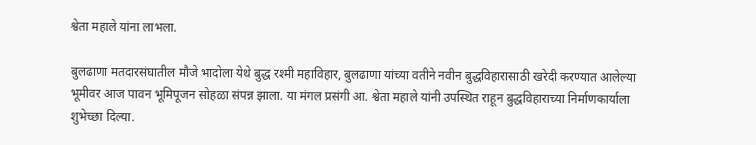श्वेता महाले यांना लाभला.

बुलढाणा मतदारसंघातील मौजे भादोला येथे बुद्ध रश्मी महाविहार, बुलढाणा यांच्या वतीने नवीन बुद्धविहारासाठी खरेदी करण्यात आलेल्या भूमीवर आज पावन भूमिपूजन सोहळा संपन्न झाला. या मंगल प्रसंगी आ. श्वेता महाले यांनी उपस्थित राहून बुद्धविहाराच्या निर्माणकार्याला शुभेच्छा दिल्या.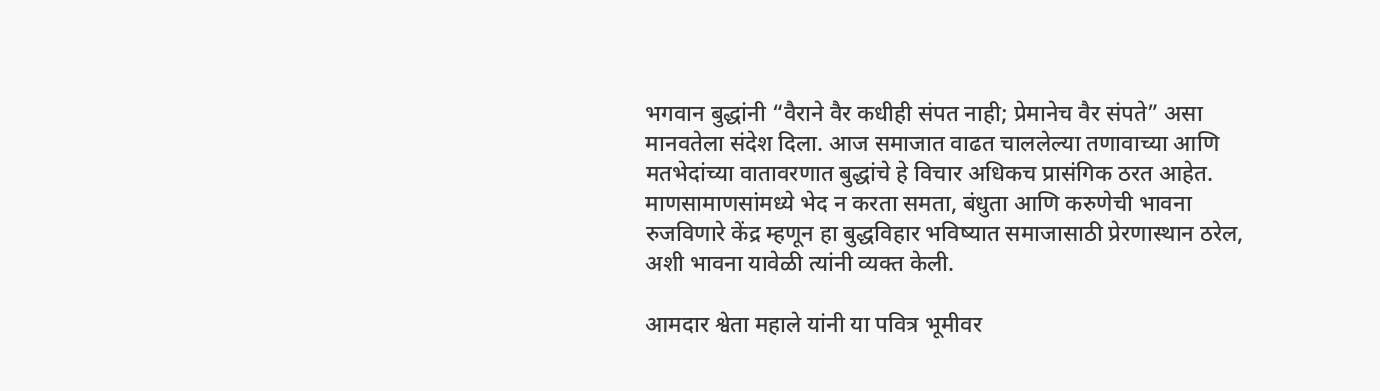भगवान बुद्धांनी “वैराने वैर कधीही संपत नाही; प्रेमानेच वैर संपते” असा मानवतेला संदेश दिला. आज समाजात वाढत चाललेल्या तणावाच्या आणि मतभेदांच्या वातावरणात बुद्धांचे हे विचार अधिकच प्रासंगिक ठरत आहेत. माणसामाणसांमध्ये भेद न करता समता, बंधुता आणि करुणेची भावना रुजविणारे केंद्र म्हणून हा बुद्धविहार भविष्यात समाजासाठी प्रेरणास्थान ठरेल, अशी भावना यावेळी त्यांनी व्यक्त केली.

आमदार श्वेता महाले यांनी या पवित्र भूमीवर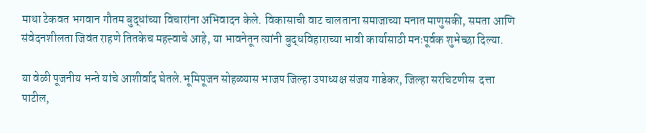माथा टेकवत भगवान गौतम बुद्धांच्या विचारांना अभिवादन केले. विकासाची वाट चालताना समाजाच्या मनात माणुसकी, समता आणि संवेदनशीलता जिवंत राहणे तितकेच महत्त्वाचे आहे, या भावनेतून त्यांनी बुद्धविहाराच्या भावी कार्यासाठी मनःपूर्वक शुभेच्छा दिल्या.

या वेळी पूजनीय भन्ते यांचे आशीर्वाद घेतले.भूमिपूजन सोहळ्यास भाजप जिल्हा उपाध्यक्ष संजय गाडेकर, जिल्हा सरचिटणीस  दत्ता पाटील,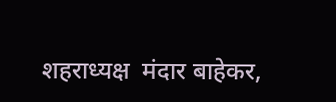शहराध्यक्ष  मंदार बाहेकर,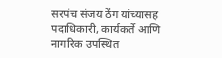सरपंच संजय ठेंग यांच्यासह पदाधिकारी, कार्यकर्ते आणि नागरिक उपस्थित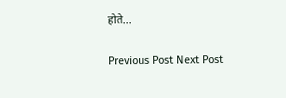होते...

Previous Post Next Post